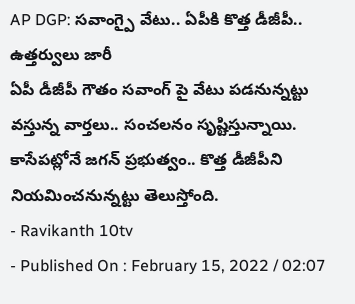AP DGP: సవాంగ్పై వేటు.. ఏపీకి కొత్త డీజీపీ.. ఉత్తర్వులు జారీ
ఏపీ డీజీపీ గౌతం సవాంగ్ పై వేటు పడనున్నట్టు వస్తున్న వార్తలు.. సంచలనం సృష్టిస్తున్నాయి. కాసేపట్లోనే జగన్ ప్రభుత్వం.. కొత్త డీజీపీని నియమించనున్నట్టు తెలుస్తోంది.
- Ravikanth 10tv
- Published On : February 15, 2022 / 02:07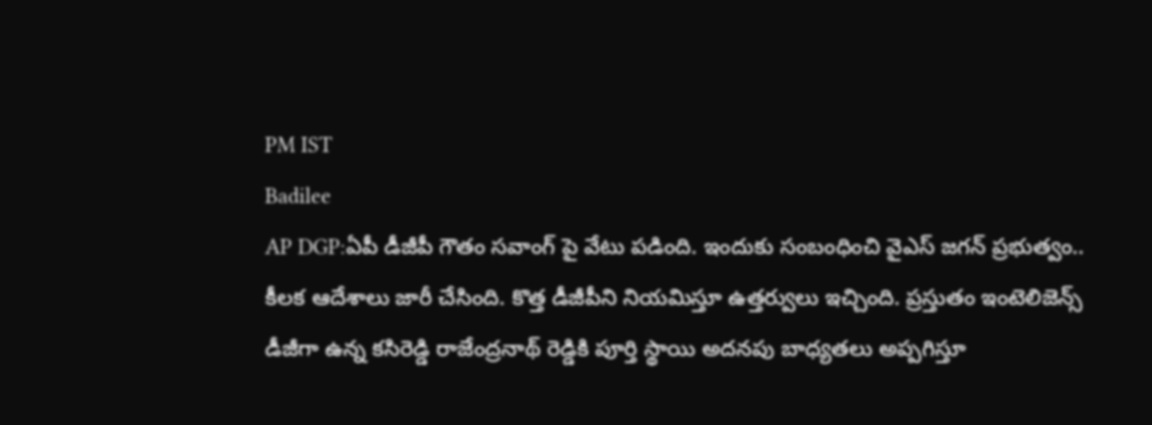PM IST
Badilee
AP DGP:ఏపీ డీజీపీ గౌతం సవాంగ్ పై వేటు పడింది. ఇందుకు సంబంధించి వైఎస్ జగన్ ప్రభుత్వం.. కీలక ఆదేశాలు జారీ చేసింది. కొత్త డీజీపీని నియమిస్తూ ఉత్తర్వులు ఇచ్చింది. ప్రస్తుతం ఇంటెలిజెన్స్ డీజీగా ఉన్న కసిరెడ్డి రాజేంద్రనాథ్ రెడ్డికి పూర్తి స్థాయి అదనపు బాధ్యతలు అప్పగిస్తూ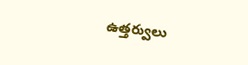ఉత్తర్వులు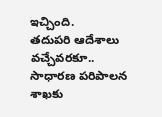ఇచ్చింది.
తదుపరి ఆదేశాలు వచ్చేవరకూ.. సాధారణ పరిపాలన శాఖకు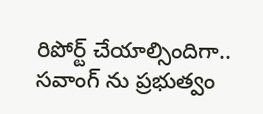రిపోర్ట్ చేయాల్సిందిగా.. సవాంగ్ ను ప్రభుత్వం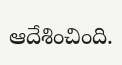ఆదేశించింది.